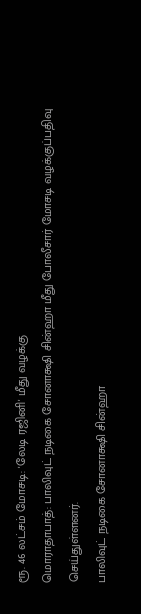ரூ. 46 லட்சம் மோசடி: 'லேடி ரஜினி' மீது வழக்கு
மொராதாபாத்: பாலிவுட் நடிகை சோனாக்ஷி சின்ஹா மீது போலீசார் மோசடி வழக்குப்பதிவு செய்துள்ளனர்.
பாலிவுட் நடிகை சோனாக்ஷி சின்ஹா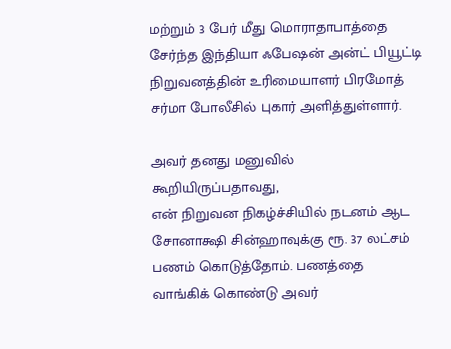மற்றும் 3 பேர் மீது மொராதாபாத்தை சேர்ந்த இந்தியா ஃபேஷன் அன்ட் பியூட்டி நிறுவனத்தின் உரிமையாளர் பிரமோத் சர்மா போலீசில் புகார் அளித்துள்ளார்.

அவர் தனது மனுவில் கூறியிருப்பதாவது,
என் நிறுவன நிகழ்ச்சியில் நடனம் ஆட சோனாக்ஷி சின்ஹாவுக்கு ரூ. 37 லட்சம் பணம் கொடுத்தோம். பணத்தை வாங்கிக் கொண்டு அவர்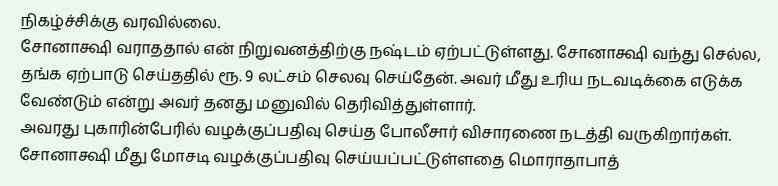நிகழ்ச்சிக்கு வரவில்லை.
சோனாக்ஷி வராததால் என் நிறுவனத்திற்கு நஷ்டம் ஏற்பட்டுள்ளது. சோனாக்ஷி வந்து செல்ல, தங்க ஏற்பாடு செய்ததில் ரூ. 9 லட்சம் செலவு செய்தேன். அவர் மீது உரிய நடவடிக்கை எடுக்க வேண்டும் என்று அவர் தனது மனுவில் தெரிவித்துள்ளார்.
அவரது புகாரின்பேரில் வழக்குப்பதிவு செய்த போலீசார் விசாரணை நடத்தி வருகிறார்கள். சோனாக்ஷி மீது மோசடி வழக்குப்பதிவு செய்யப்பட்டுள்ளதை மொராதாபாத்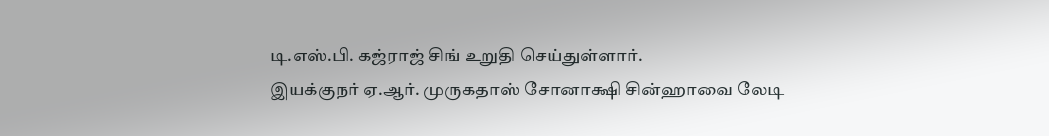டி.எஸ்.பி. கஜ்ராஜ் சிங் உறுதி செய்துள்ளார்.
இயக்குநர் ஏ.ஆர். முருகதாஸ் சோனாக்ஷி சின்ஹாவை லேடி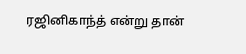ரஜினிகாந்த் என்று தான்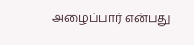அழைப்பார் என்பது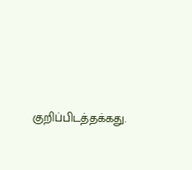குறிப்பிடத்தக்கது.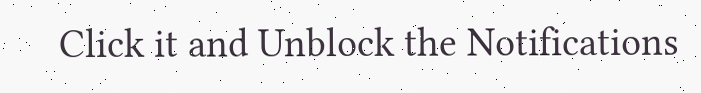Click it and Unblock the Notifications